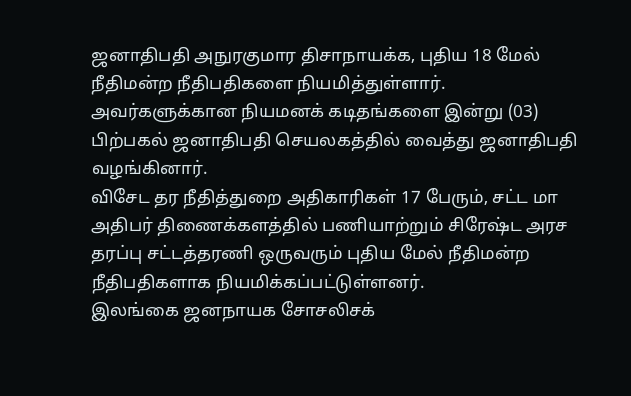ஜனாதிபதி அநுரகுமார திசாநாயக்க, புதிய 18 மேல் நீதிமன்ற நீதிபதிகளை நியமித்துள்ளார்.
அவர்களுக்கான நியமனக் கடிதங்களை இன்று (03) பிற்பகல் ஜனாதிபதி செயலகத்தில் வைத்து ஜனாதிபதி வழங்கினார்.
விசேட தர நீதித்துறை அதிகாரிகள் 17 பேரும், சட்ட மா அதிபர் திணைக்களத்தில் பணியாற்றும் சிரேஷ்ட அரச தரப்பு சட்டத்தரணி ஒருவரும் புதிய மேல் நீதிமன்ற நீதிபதிகளாக நியமிக்கப்பட்டுள்ளனர்.
இலங்கை ஜனநாயக சோசலிசக்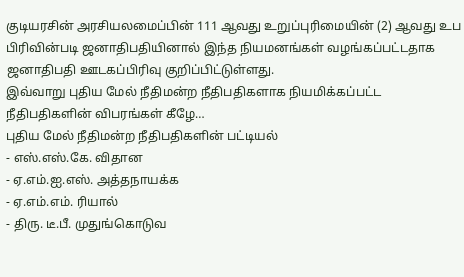குடியரசின் அரசியலமைப்பின் 111 ஆவது உறுப்புரிமையின் (2) ஆவது உப பிரிவின்படி ஜனாதிபதியினால் இந்த நியமனங்கள் வழங்கப்பட்டதாக ஜனாதிபதி ஊடகப்பிரிவு குறிப்பிட்டுள்ளது.
இவ்வாறு புதிய மேல் நீதிமன்ற நீதிபதிகளாக நியமிக்கப்பட்ட நீதிபதிகளின் விபரங்கள் கீழே…
புதிய மேல் நீதிமன்ற நீதிபதிகளின் பட்டியல்
- எஸ்.எஸ்.கே. விதான
- ஏ.எம்.ஐ.எஸ். அத்தநாயக்க
- ஏ.எம்.எம். ரியால்
- திரு. டீ.பீ. முதுங்கொடுவ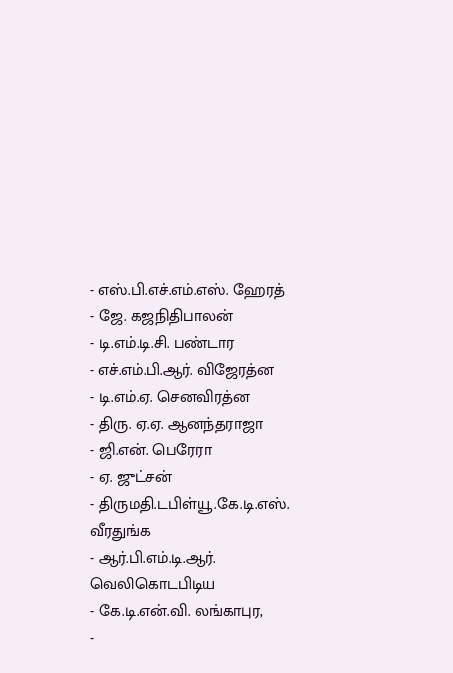- எஸ்.பி.எச்.எம்.எஸ். ஹேரத்
- ஜே. கஜநிதிபாலன்
- டி.எம்.டி.சி. பண்டார
- எச்.எம்.பி.ஆர். விஜேரத்ன
- டி.எம்.ஏ. செனவிரத்ன
- திரு. ஏ.ஏ. ஆனந்தராஜா
- ஜி.என். பெரேரா
- ஏ. ஜுட்சன்
- திருமதி.டபிள்யூ.கே.டி.எஸ். வீரதுங்க
- ஆர்.பி.எம்.டி.ஆர். வெலிகொடபிடிய
- கே.டி.என்.வி. லங்காபுர,
-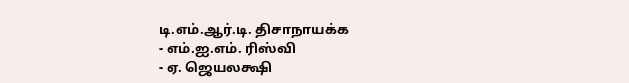டி.எம்.ஆர்.டி. திசாநாயக்க
- எம்.ஐ.எம். ரிஸ்வி
- ஏ. ஜெயலக்ஷி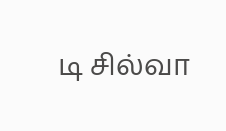டி சில்வா